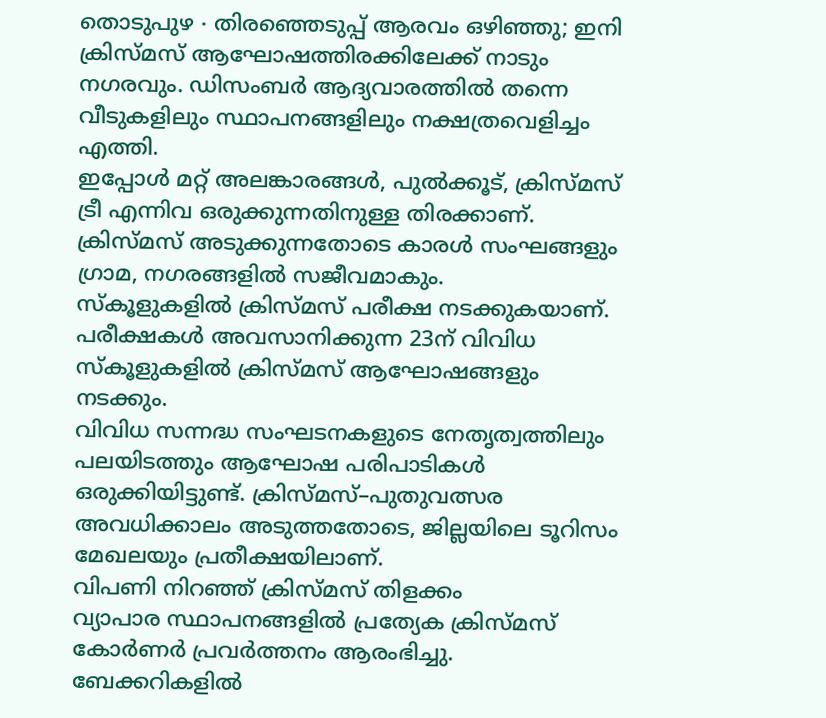തൊടുപുഴ ∙ തിരഞ്ഞെടുപ്പ് ആരവം ഒഴിഞ്ഞു; ഇനി ക്രിസ്മസ് ആഘോഷത്തിരക്കിലേക്ക് നാടും നഗരവും. ഡിസംബർ ആദ്യവാരത്തിൽ തന്നെ വീടുകളിലും സ്ഥാപനങ്ങളിലും നക്ഷത്രവെളിച്ചം എത്തി.
ഇപ്പോൾ മറ്റ് അലങ്കാരങ്ങൾ, പുൽക്കൂട്, ക്രിസ്മസ് ട്രീ എന്നിവ ഒരുക്കുന്നതിനുള്ള തിരക്കാണ്. ക്രിസ്മസ് അടുക്കുന്നതോടെ കാരൾ സംഘങ്ങളും ഗ്രാമ, നഗരങ്ങളിൽ സജീവമാകും.
സ്കൂളുകളിൽ ക്രിസ്മസ് പരീക്ഷ നടക്കുകയാണ്. പരീക്ഷകൾ അവസാനിക്കുന്ന 23ന് വിവിധ സ്കൂളുകളിൽ ക്രിസ്മസ് ആഘോഷങ്ങളും നടക്കും.
വിവിധ സന്നദ്ധ സംഘടനകളുടെ നേതൃത്വത്തിലും പലയിടത്തും ആഘോഷ പരിപാടികൾ ഒരുക്കിയിട്ടുണ്ട്. ക്രിസ്മസ്–പുതുവത്സര അവധിക്കാലം അടുത്തതോടെ, ജില്ലയിലെ ടൂറിസം മേഖലയും പ്രതീക്ഷയിലാണ്.
വിപണി നിറഞ്ഞ് ക്രിസ്മസ് തിളക്കം
വ്യാപാര സ്ഥാപനങ്ങളിൽ പ്രത്യേക ക്രിസ്മസ് കോർണർ പ്രവർത്തനം ആരംഭിച്ചു. ബേക്കറികളിൽ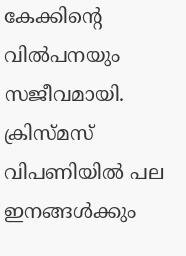കേക്കിന്റെ വിൽപനയും സജീവമായി.
ക്രിസ്മസ് വിപണിയിൽ പല ഇനങ്ങൾക്കും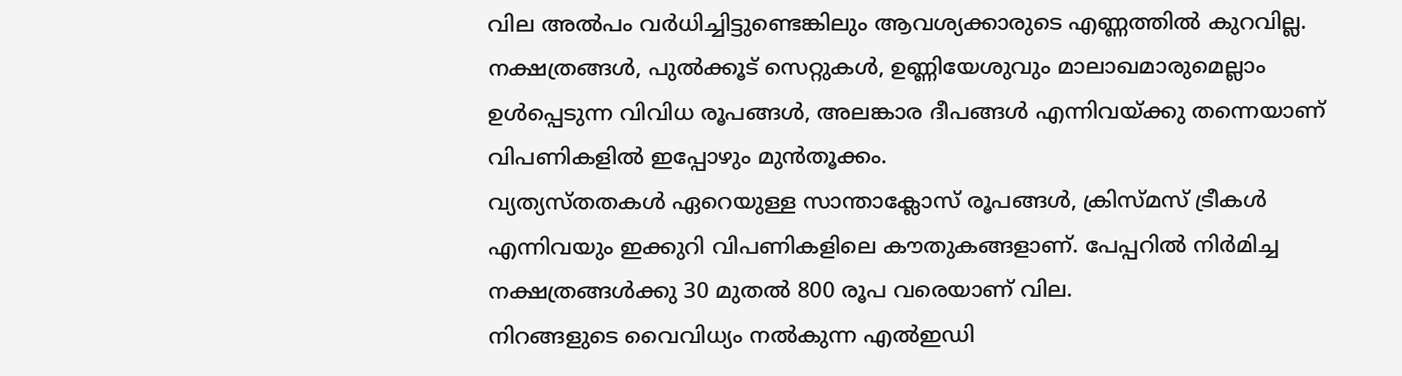വില അൽപം വർധിച്ചിട്ടുണ്ടെങ്കിലും ആവശ്യക്കാരുടെ എണ്ണത്തിൽ കുറവില്ല. നക്ഷത്രങ്ങൾ, പുൽക്കൂട് സെറ്റുകൾ, ഉണ്ണിയേശുവും മാലാഖമാരുമെല്ലാം ഉൾപ്പെടുന്ന വിവിധ രൂപങ്ങൾ, അലങ്കാര ദീപങ്ങൾ എന്നിവയ്ക്കു തന്നെയാണ് വിപണികളിൽ ഇപ്പോഴും മുൻതൂക്കം.
വ്യത്യസ്തതകൾ ഏറെയുള്ള സാന്താക്ലോസ് രൂപങ്ങൾ, ക്രിസ്മസ് ട്രീകൾ എന്നിവയും ഇക്കുറി വിപണികളിലെ കൗതുകങ്ങളാണ്. പേപ്പറിൽ നിർമിച്ച നക്ഷത്രങ്ങൾക്കു 30 മുതൽ 800 രൂപ വരെയാണ് വില.
നിറങ്ങളുടെ വൈവിധ്യം നൽകുന്ന എൽഇഡി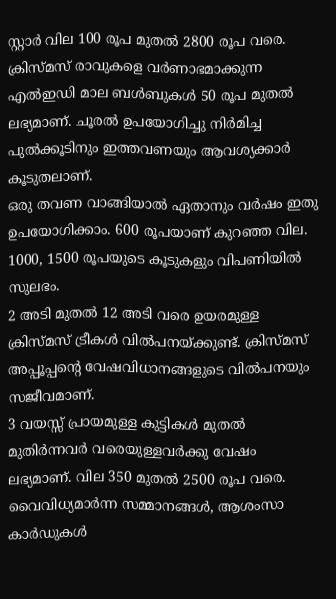സ്റ്റാർ വില 100 രൂപ മുതൽ 2800 രൂപ വരെ. ക്രിസ്മസ് രാവുകളെ വർണാഭമാക്കുന്ന എൽഇഡി മാല ബൾബുകൾ 50 രൂപ മുതൽ ലഭ്യമാണ്. ചൂരൽ ഉപയോഗിച്ചു നിർമിച്ച പുൽക്കൂടിനും ഇത്തവണയും ആവശ്യക്കാർ കൂടുതലാണ്.
ഒരു തവണ വാങ്ങിയാൽ ഏതാനും വർഷം ഇതു ഉപയോഗിക്കാം. 600 രൂപയാണ് കുറഞ്ഞ വില.
1000, 1500 രൂപയുടെ കൂടുകളും വിപണിയിൽ സുലഭം.
2 അടി മുതൽ 12 അടി വരെ ഉയരമുള്ള ക്രിസ്മസ് ട്രീകൾ വിൽപനയ്ക്കുണ്ട്. ക്രിസ്മസ് അപ്പൂപ്പന്റെ വേഷവിധാനങ്ങളുടെ വിൽപനയും സജീവമാണ്.
3 വയസ്സ് പ്രായമുള്ള കുട്ടികൾ മുതൽ മുതിർന്നവർ വരെയുള്ളവർക്കു വേഷം ലഭ്യമാണ്. വില 350 മുതൽ 2500 രൂപ വരെ. വൈവിധ്യമാർന്ന സമ്മാനങ്ങൾ, ആശംസാ കാർഡുകൾ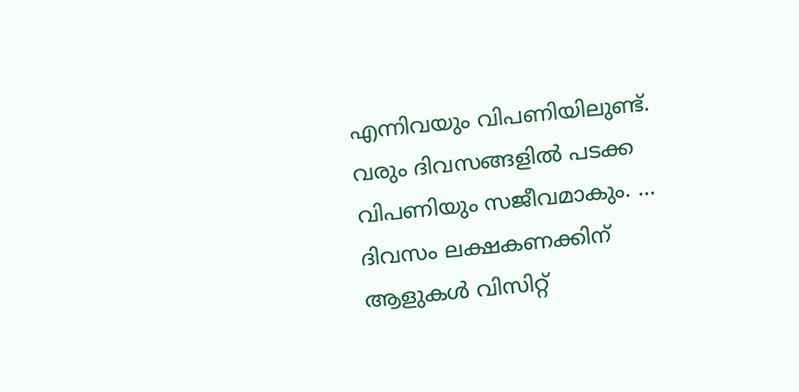എന്നിവയും വിപണിയിലുണ്ട്.
വരും ദിവസങ്ങളിൽ പടക്ക വിപണിയും സജീവമാകും. …
ദിവസം ലക്ഷകണക്കിന് ആളുകൾ വിസിറ്റ്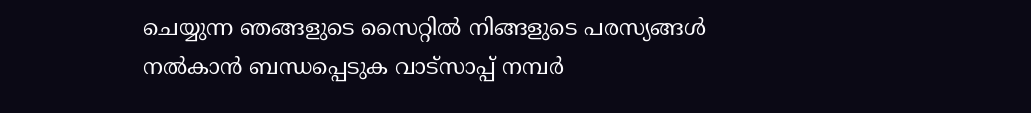ചെയ്യുന്ന ഞങ്ങളുടെ സൈറ്റിൽ നിങ്ങളുടെ പരസ്യങ്ങൾ നൽകാൻ ബന്ധപ്പെടുക വാട്സാപ്പ് നമ്പർ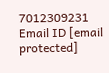7012309231 Email ID [email protected]